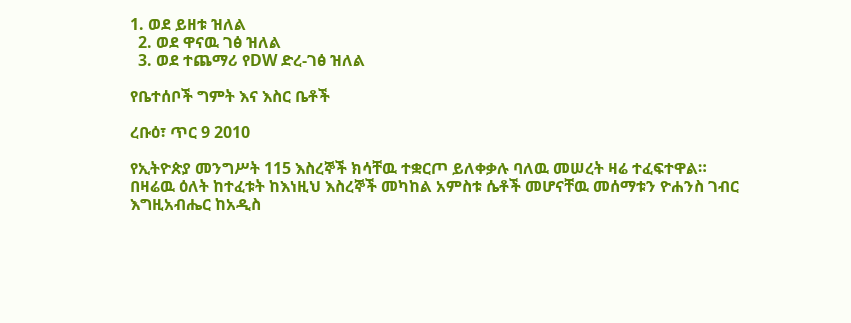1. ወደ ይዘቱ ዝለል
  2. ወደ ዋናዉ ገፅ ዝለል
  3. ወደ ተጨማሪ የDW ድረ-ገፅ ዝለል

የቤተሰቦች ግምት እና እስር ቤቶች

ረቡዕ፣ ጥር 9 2010

የኢትዮጵያ መንግሥት 115 እስረኞች ክሳቸዉ ተቋርጦ ይለቀቃሉ ባለዉ መሠረት ዛሬ ተፈፍተዋል። በዛሬዉ ዕለት ከተፈቱት ከእነዚህ እስረኞች መካከል አምስቱ ሴቶች መሆናቸዉ መሰማቱን ዮሐንስ ገብር እግዚአብሔር ከአዲስ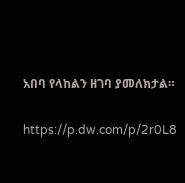አበባ የላከልን ዘገባ ያመለክታል።

https://p.dw.com/p/2r0L8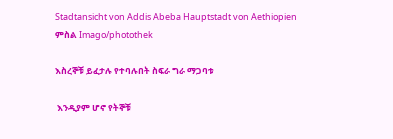Stadtansicht von Addis Abeba Hauptstadt von Aethiopien
ምስል Imago/photothek

እስረኞቹ ይፈታሉ የተባሉበት ስፍራ ግራ ማጋባቱ

 እንዲያም ሆኖ የትኞቹ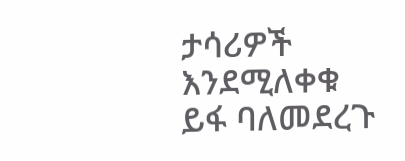ታሳሪዎች እንደሚለቀቁ ይፋ ባለመደረጉ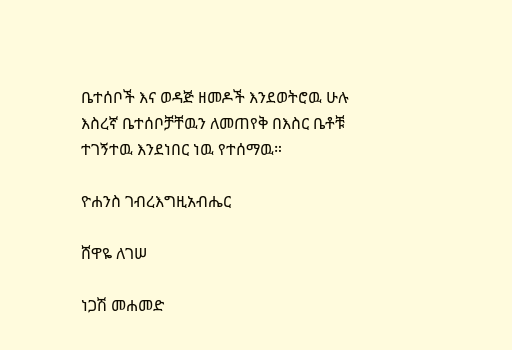ቤተሰቦች እና ወዳጅ ዘመዶች እንደወትሮዉ ሁሉ እስረኛ ቤተሰቦቻቸዉን ለመጠየቅ በእስር ቤቶቹ ተገኝተዉ እንደነበር ነዉ የተሰማዉ።

ዮሐንስ ገብረእግዚአብሔር

ሸዋዬ ለገሠ

ነጋሽ መሐመድ